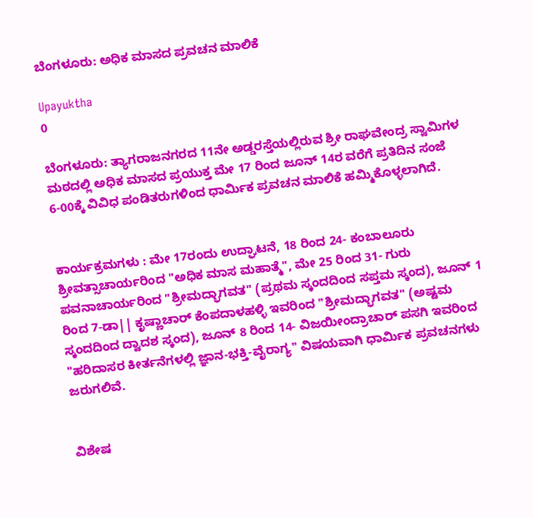ಬೆಂಗಳೂರು: ಅಧಿಕ ಮಾಸದ ಪ್ರವಚನ ಮಾಲಿಕೆ

Upayuktha
0

ಬೆಂಗಳೂರು: ತ್ಯಾಗರಾಜನಗರದ 11ನೇ ಅಡ್ಡರಸ್ತೆಯಲ್ಲಿರುವ ಶ್ರೀ ರಾಘವೇಂದ್ರ ಸ್ವಾಮಿಗಳ ಮಠದಲ್ಲಿ ಅಧಿಕ ಮಾಸದ ಪ್ರಯುಕ್ತ ಮೇ 17 ರಿಂದ ಜೂನ್ 14ರ ವರೆಗೆ ಪ್ರತಿದಿನ ಸಂಜೆ 6-00ಕ್ಕೆ ವಿವಿಧ ಪಂಡಿತರುಗಳಿಂದ ಧಾರ್ಮಿಕ ಪ್ರವಚನ ಮಾಲಿಕೆ ಹಮ್ಮಿಕೊಳ್ಳಲಾಗಿದೆ.


ಕಾರ್ಯಕ್ರಮಗಳು : ಮೇ 17ರಂದು ಉದ್ಘಾಟನೆ, 18 ರಿಂದ 24- ಕಂಬಾಲೂರು ಶ್ರೀವತ್ಸಾಚಾರ್ಯರಿಂದ "ಅಧಿಕ ಮಾಸ ಮಹಾತ್ಮೆ", ಮೇ 25 ರಿಂದ 31- ಗುರು ಪವನಾಚಾರ್ಯರಿಂದ "ಶ್ರೀಮದ್ಭಾಗವತ" (ಪ್ರಥಮ ಸ್ಕಂದದಿಂದ ಸಪ್ತಮ ಸ್ಕಂದ), ಜೂನ್ 1 ರಿಂದ 7-ಡಾ|| ಕೃಷ್ಣಾಚಾರ್ ಕೆಂಪದಾಳಹಳ್ಳಿ ಇವರಿಂದ "ಶ್ರೀಮದ್ಭಾಗವತ" (ಅಷ್ಟಮ ಸ್ಕಂದದಿಂದ ದ್ವಾದಶ ಸ್ಕಂದ), ಜೂನ್ 8 ರಿಂದ 14- ವಿಜಯೀಂದ್ರಾಚಾರ್ ಪಸಗಿ ಇವರಿಂದ "ಹರಿದಾಸರ ಕೀರ್ತನೆಗಳಲ್ಲಿ ಜ್ಞಾನ-ಭಕ್ತಿ-ವೈರಾಗ್ಯ" ವಿಷಯವಾಗಿ ಧಾರ್ಮಿಕ ಪ್ರವಚನಗಳು ಜರುಗಲಿವೆ.


ವಿಶೇಷ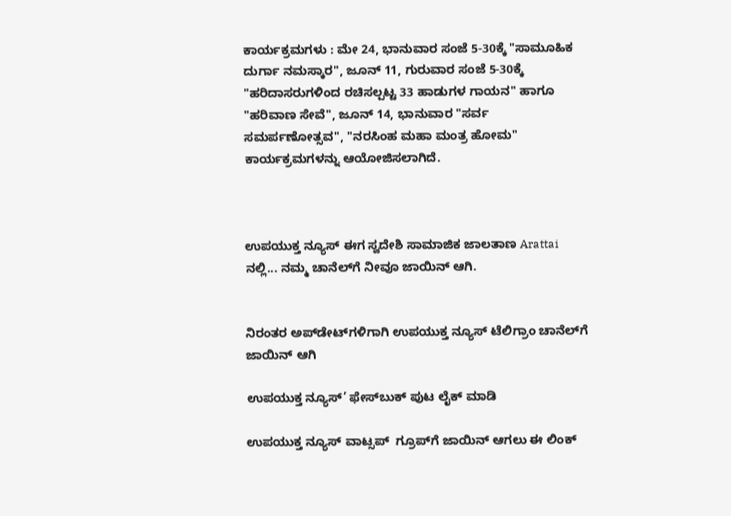ಕಾರ್ಯಕ್ರಮಗಳು : ಮೇ 24, ಭಾನುವಾರ ಸಂಜೆ 5-30ಕ್ಕೆ "ಸಾಮೂಹಿಕ ದುರ್ಗಾ ನಮಸ್ಕಾರ", ಜೂನ್ 11, ಗುರುವಾರ ಸಂಜೆ 5-30ಕ್ಕೆ "ಹರಿದಾಸರುಗಳಿಂದ ರಚಿಸಲ್ಪಟ್ಟ 33 ಹಾಡುಗಳ ಗಾಯನ" ಹಾಗೂ "ಹರಿವಾಣ ಸೇವೆ", ಜೂನ್ 14, ಭಾನುವಾರ "ಸರ್ವ ಸಮರ್ಪಣೋತ್ಸವ", "ನರಸಿಂಹ ಮಹಾ ಮಂತ್ರ ಹೋಮ" ಕಾರ್ಯಕ್ರಮಗಳನ್ನು ಆಯೋಜಿಸಲಾಗಿದೆ.



ಉಪಯುಕ್ತ ನ್ಯೂಸ್ ಈಗ ಸ್ವದೇಶಿ ಸಾಮಾಜಿಕ ಜಾಲತಾಣ Arattai ನಲ್ಲಿ... ನಮ್ಮ ಚಾನೆಲ್‌ಗೆ ನೀವೂ ಜಾಯಿನ್ ಆಗಿ.


ನಿರಂತರ ಅಪ್‌ಡೇಟ್‌ಗಳಿಗಾಗಿ ಉಪಯುಕ್ತ ನ್ಯೂಸ್‌ ಟೆಲಿಗ್ರಾಂ ಚಾನೆಲ್‌ಗೆ ಜಾಯಿನ್‌ ಆಗಿ

ಉಪಯುಕ್ತ ನ್ಯೂಸ್‌’ ಫೇಸ್‌ಬುಕ್ ಪುಟ ಲೈಕ್ ಮಾಡಿ

ಉಪಯುಕ್ತ ನ್ಯೂಸ್‌ ವಾಟ್ಸಪ್‌  ಗ್ರೂಪ್‌ಗೆ ಜಾಯಿನ್ ಆಗಲು ಈ ಲಿಂಕ್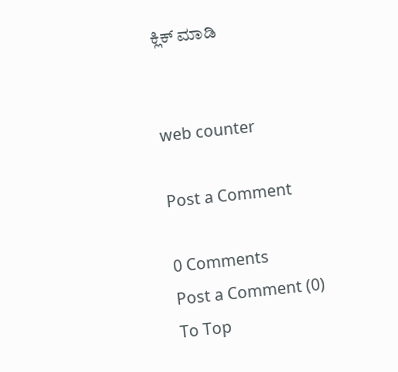ಕ್ಲಿಕ್ ಮಾಡಿ


web counter

Post a Comment

0 Comments
Post a Comment (0)
To Top